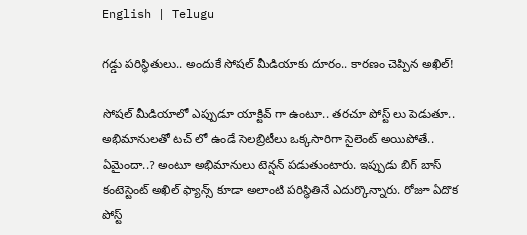English | Telugu

గ‌డ్డు ప‌రిస్థితులు.. అందుకే సోషల్ మీడియాకు దూరం.. కారణం చెప్పిన అఖిల్!

సోషల్ మీడియాలో ఎప్పుడూ యాక్టివ్ గా ఉంటూ.. తరచూ పోస్ట్ లు పెడుతూ.. అభిమానులతో టచ్ లో ఉండే సెలబ్రిటీలు ఒక్కసారిగా సైలెంట్ అయిపోతే.. ఏమైందా..? అంటూ అభిమానులు టెన్షన్ పడుతుంటారు. ఇప్పుడు బిగ్ బాస్ కంటెస్టెంట్ అఖిల్ ఫ్యాన్స్ కూడా అలాంటి పరిస్థితినే ఎదుర్కొన్నారు. రోజూ ఏదొక పోస్ట్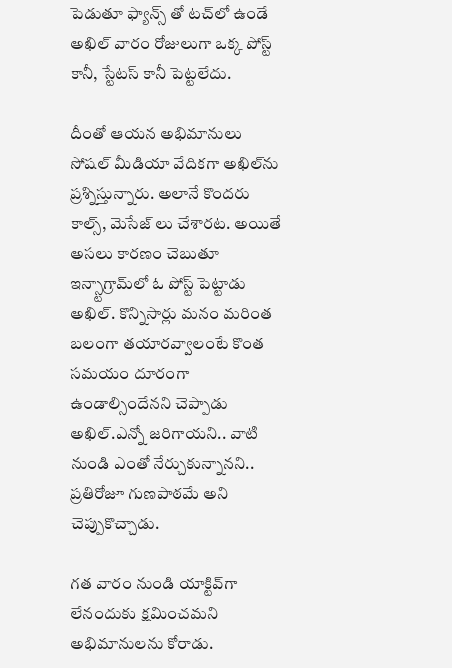పెడుతూ ఫ్యాన్స్ తో టచ్‌లో ఉండే అఖిల్ వారం రోజులుగా ఒక్క పోస్ట్ కానీ, స్టేటస్ కానీ పెట్టలేదు.

దీంతో ఆయన అభిమానులు సోషల్ మీడియా వేదికగా అఖిల్‌ను ప్రశ్నిస్తున్నారు. అలానే కొందరు కాల్స్, మెసేజ్ లు చేశారట. అయితే అసలు కారణం చెబుతూ ఇన్స్టాగ్రామ్‌లో ఓ పోస్ట్ పెట్టాడు అఖిల్. కొన్నిసార్లు మనం మరింత బలంగా తయారవ్వాలంటే కొంత సమయం దూరంగా ఉండాల్సిందేనని చెప్పాడు అఖిల్.ఎన్నో జరిగాయని.. వాటి నుండి ఎంతో నేర్చుకున్నానని.. ప్రతిరోజూ గుణపాఠమే అని చెప్పుకొచ్చాడు.

గత వారం నుండి యాక్టివ్‌గా లేనందుకు క్షమించమని అభిమానులను కోరాడు.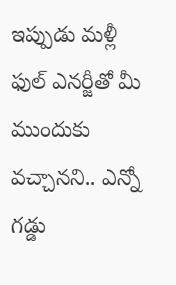ఇప్పుడు మళ్లీ ఫుల్ ఎనర్జీతో మీ ముందుకు వచ్చానని.. ఎన్నో గడ్డు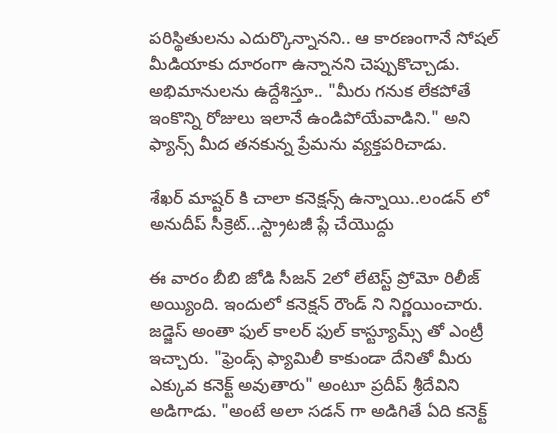పరిస్థితులను ఎదుర్కొన్నానని.. ఆ కారణంగానే సోషల్ మీడియాకు దూరంగా ఉన్నానని చెప్పుకొచ్చాడు. అభిమానులను ఉద్దేశిస్తూ.. "మీరు గనుక లేకపోతే ఇంకొన్ని రోజులు ఇలానే ఉండిపోయేవాడిని." అని ఫ్యాన్స్ మీద తనకున్న ప్రేమను వ్యక్తప‌రిచాడు.

శేఖర్ మాష్టర్ కి చాలా కనెక్షన్స్ ఉన్నాయి..లండన్ లో అనుదీప్ సీక్రెట్...స్ట్రాటజీ ప్లే చేయొద్దు

ఈ వారం బీబి జోడి సీజన్ 2లో లేటెస్ట్ ప్రోమో రిలీజ్ అయ్యింది. ఇందులో కనెక్షన్ రౌండ్ ని నిర్ణయించారు. జడ్జెస్ అంతా ఫుల్ కాలర్ ఫుల్ కాస్ట్యూమ్స్ తో ఎంట్రీ ఇచ్చారు. "ఫ్రెండ్స్ ఫ్యామిలీ కాకుండా దేనితో మీరు ఎక్కువ కనెక్ట్ అవుతారు" అంటూ ప్రదీప్ శ్రీదేవిని అడిగాడు. "అంటే అలా సడన్ గా అడిగితే ఏది కనెక్ట్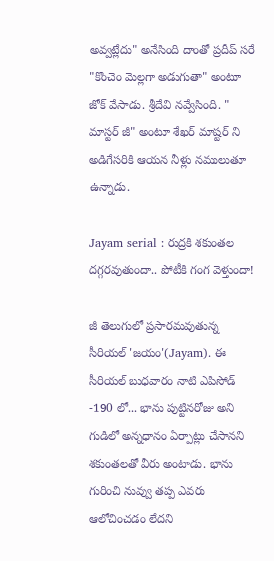అవ్వట్లేదు" అనేసింది దాంతో ప్రదీప్ సరే  "కొంచెం మెల్లగా అడుగుతా" అంటూ జోక్ వేసాడు. శ్రీదేవి నవ్వేసింది. " మాస్టర్ జీ" అంటూ శేఖర్ మాష్టర్ ని అడిగేసరికి ఆయన నీళ్లు నములుతూ ఉన్నాడు.

Jayam serial : రుద్రకి శకుంతల దగ్గరవుతుందా.. పోటీకి గంగ వెళ్తుందా!

జీ తెలుగులో ప్రసారమవుతున్న సీరియల్ 'జయం'(Jayam). ఈ సీరియల్ బుధవారం నాటి ఎపిసోడ్ -190 లో... భాను పుట్టినరోజు అని గుడిలో అన్నధానం ఏర్పాట్లు చేసానని శకుంతలతో వీరు అంటాడు. భాను గురించి నువ్వు తప్ప ఎవరు ఆలోచించడం లేదని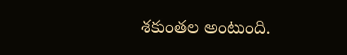శకుంతల అంటుంది.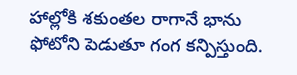హాల్లోకి శకుంతల రాగానే భాను ఫోటోని పెడుతూ గంగ కన్పిస్తుంది.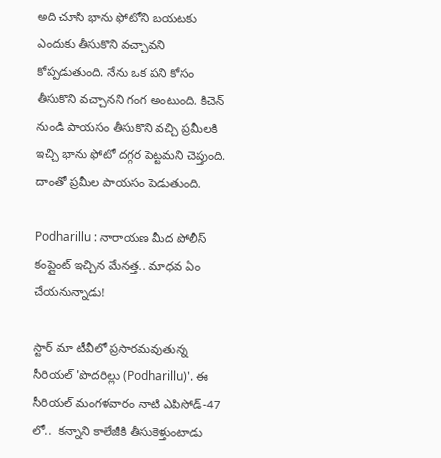అది చూసి భాను ఫోటోని బయటకు ఎందుకు తీసుకొని వచ్చావని కోప్పడుతుంది. నేను ఒక పని కోసం తీసుకొని వచ్చానని గంగ అంటుంది. కిచెన్ నుండి పాయసం తీసుకొని వచ్చి ప్రమీలకి ఇచ్చి భాను ఫోటో దగ్గర పెట్టమని చెప్తుంది. దాంతో ప్రమీల పాయసం పెడుతుంది.

Podharillu : నారాయణ మీద పోలీస్ కంప్లైంట్ ఇచ్చిన మేనత్త.. మాధవ ఏం చేయనున్నాడు!

స్టార్ మా టీవీలో ప్రసారమవుతున్న సీరియల్ 'పొదరిల్లు (Podharillu)'. ఈ సీరియల్ మంగళవారం నాటి ఎపిసోడ్-47 లో..  కన్నాని కాలేజీకి తీసుకెళ్తుంటాడు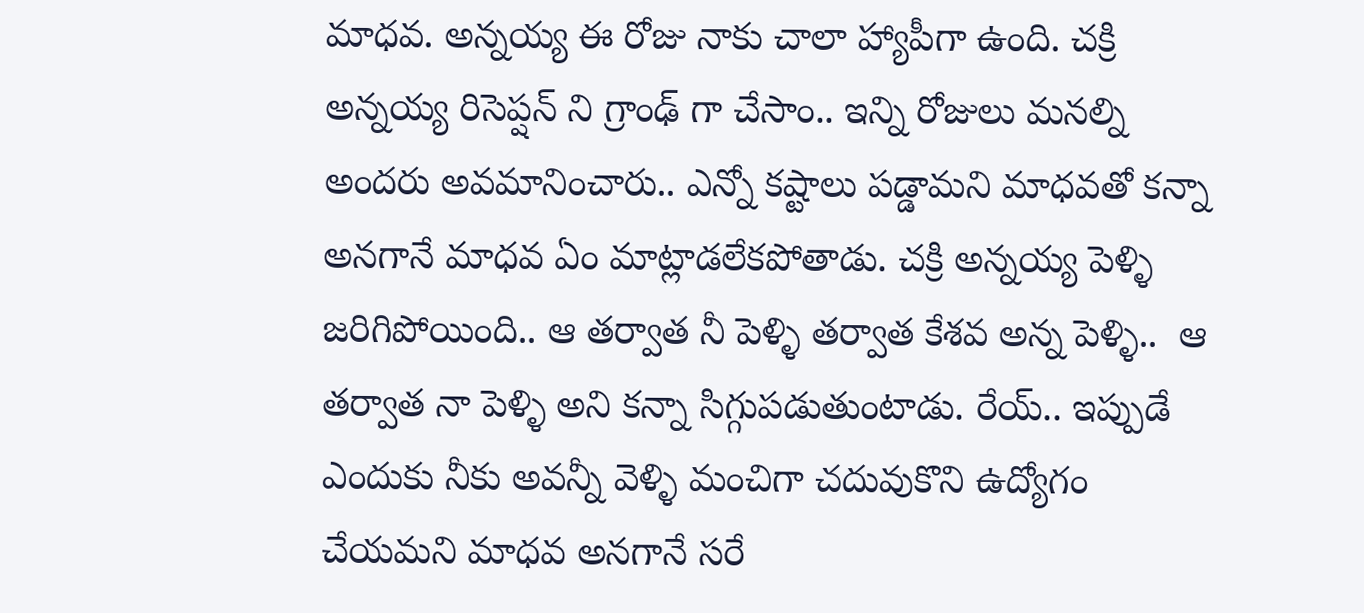మాధవ. అన్నయ్య ఈ రోజు నాకు చాలా హ్యాపీగా ఉంది. చక్రి అన్నయ్య రిసెప్షన్ ని గ్రాంఢ్ గా చేసాం.. ఇన్ని రోజులు మనల్ని అందరు అవమానించారు.. ఎన్నో కష్టాలు పడ్డామని మాధవతో కన్నా అనగానే మాధవ ఏం మాట్లాడలేకపోతాడు. చక్రి అన్నయ్య పెళ్ళి జరిగిపోయింది.. ఆ తర్వాత నీ పెళ్ళి తర్వాత కేశవ అన్న పెళ్ళి..  ఆ తర్వాత నా పెళ్ళి అని కన్నా సిగ్గుపడుతుంటాడు. రేయ్.. ఇప్పుడే ఎందుకు నీకు అవన్నీ వెళ్ళి మంచిగా చదువుకొని ఉద్యోగం చేయమని మాధవ అనగానే సరే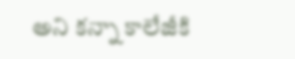అని కన్నా కాలేజీకి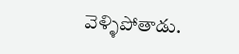వెళ్ళిపోతాడు.